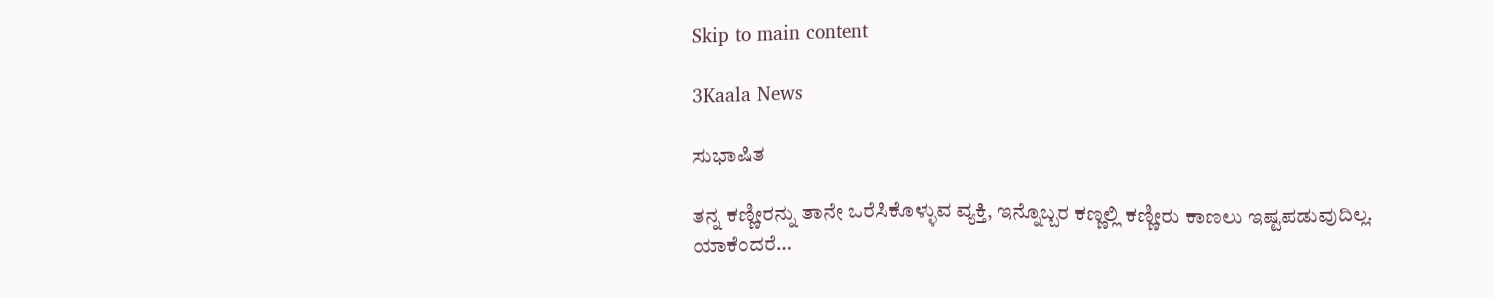Skip to main content

3Kaala News

ಸುಭಾಷಿತ

ತನ್ನ ಕಣ್ಣೀರನ್ನು ತಾನೇ ಒರೆಸಿಕೊಳ್ಳುವ ವ್ಯಕ್ತಿ, ಇನ್ನೊಬ್ಬರ ಕಣ್ಣಲ್ಲಿ ಕಣ್ಣೀರು ಕಾಣಲು ಇಷ್ಟಪಡುವುದಿಲ್ಲ.
ಯಾಕೆಂದರೆ…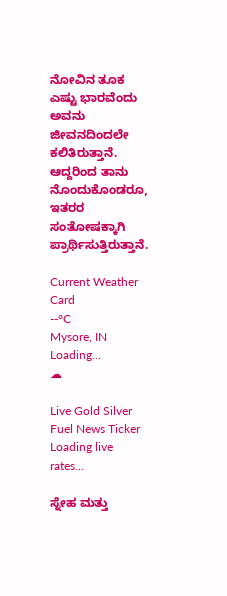ನೋವಿನ ತೂಕ ಎಷ್ಟು ಭಾರವೆಂದು ಅವನು ಜೀವನದಿಂದಲೇ ಕಲಿತಿರುತ್ತಾನೆ. ಆದ್ದರಿಂದ ತಾನು ನೊಂದುಕೊಂಡರೂ, ಇತರರ ಸಂತೋಷಕ್ಕಾಗಿ ಪ್ರಾರ್ಥಿಸುತ್ತಿರುತ್ತಾನೆ.

Current Weather Card
--°C
Mysore, IN
Loading...
☁

Live Gold Silver Fuel News Ticker
Loading live rates...

ಸ್ನೇಹ ಮತ್ತು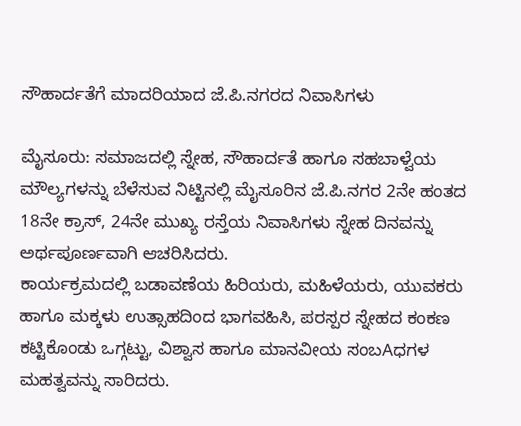ಸೌಹಾರ್ದತೆಗೆ ಮಾದರಿಯಾದ ಜೆ.ಪಿ.ನಗರದ ನಿವಾಸಿಗಳು

ಮೈಸೂರು: ಸಮಾಜದಲ್ಲಿ ಸ್ನೇಹ, ಸೌಹಾರ್ದತೆ ಹಾಗೂ ಸಹಬಾಳ್ವೆಯ ಮೌಲ್ಯಗಳನ್ನು ಬೆಳೆಸುವ ನಿಟ್ಟಿನಲ್ಲಿ ಮೈಸೂರಿನ ಜೆ.ಪಿ.ನಗರ 2ನೇ ಹಂತದ 18ನೇ ಕ್ರಾಸ್, 24ನೇ ಮುಖ್ಯ ರಸ್ತೆಯ ನಿವಾಸಿಗಳು ಸ್ನೇಹ ದಿನವನ್ನು ಅರ್ಥಪೂರ್ಣವಾಗಿ ಆಚರಿಸಿದರು.
ಕಾರ್ಯಕ್ರಮದಲ್ಲಿ ಬಡಾವಣೆಯ ಹಿರಿಯರು, ಮಹಿಳೆಯರು, ಯುವಕರು ಹಾಗೂ ಮಕ್ಕಳು ಉತ್ಸಾಹದಿಂದ ಭಾಗವಹಿಸಿ, ಪರಸ್ಪರ ಸ್ನೇಹದ ಕಂಕಣ ಕಟ್ಟಿಕೊಂಡು ಒಗ್ಗಟ್ಟು, ವಿಶ್ವಾಸ ಹಾಗೂ ಮಾನವೀಯ ಸಂಬAಧಗಳ ಮಹತ್ವವನ್ನು ಸಾರಿದರು.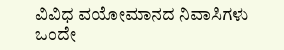ವಿವಿಧ ವಯೋಮಾನದ ನಿವಾಸಿಗಳು ಒಂದೇ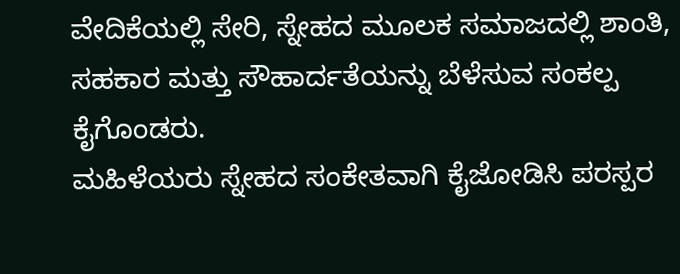ವೇದಿಕೆಯಲ್ಲಿ ಸೇರಿ, ಸ್ನೇಹದ ಮೂಲಕ ಸಮಾಜದಲ್ಲಿ ಶಾಂತಿ, ಸಹಕಾರ ಮತ್ತು ಸೌಹಾರ್ದತೆಯನ್ನು ಬೆಳೆಸುವ ಸಂಕಲ್ಪ ಕೈಗೊಂಡರು.
ಮಹಿಳೆಯರು ಸ್ನೇಹದ ಸಂಕೇತವಾಗಿ ಕೈಜೋಡಿಸಿ ಪರಸ್ಪರ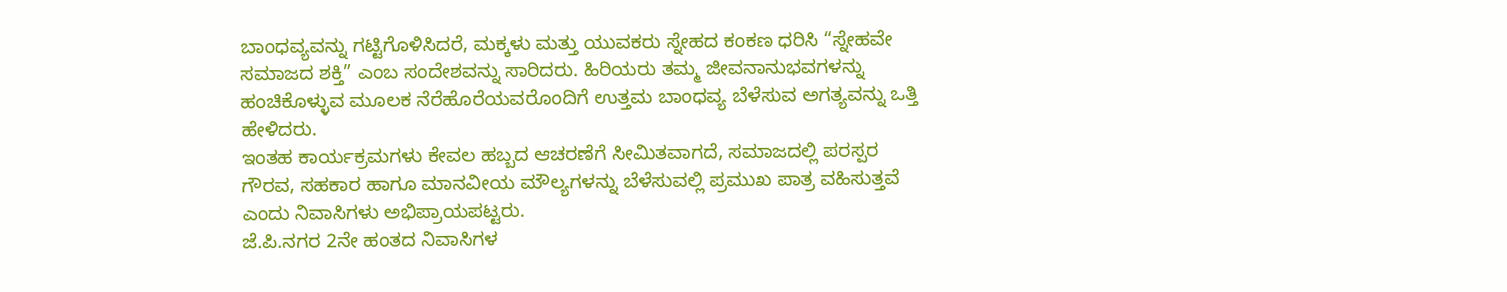ಬಾಂಧವ್ಯವನ್ನು ಗಟ್ಟಿಗೊಳಿಸಿದರೆ, ಮಕ್ಕಳು ಮತ್ತು ಯುವಕರು ಸ್ನೇಹದ ಕಂಕಣ ಧರಿಸಿ “ಸ್ನೇಹವೇ ಸಮಾಜದ ಶಕ್ತಿ” ಎಂಬ ಸಂದೇಶವನ್ನು ಸಾರಿದರು. ಹಿರಿಯರು ತಮ್ಮ ಜೀವನಾನುಭವಗಳನ್ನು ಹಂಚಿಕೊಳ್ಳುವ ಮೂಲಕ ನೆರೆಹೊರೆಯವರೊಂದಿಗೆ ಉತ್ತಮ ಬಾಂಧವ್ಯ ಬೆಳೆಸುವ ಅಗತ್ಯವನ್ನು ಒತ್ತಿ ಹೇಳಿದರು.
ಇಂತಹ ಕಾರ್ಯಕ್ರಮಗಳು ಕೇವಲ ಹಬ್ಬದ ಆಚರಣೆಗೆ ಸೀಮಿತವಾಗದೆ, ಸಮಾಜದಲ್ಲಿ ಪರಸ್ಪರ ಗೌರವ, ಸಹಕಾರ ಹಾಗೂ ಮಾನವೀಯ ಮೌಲ್ಯಗಳನ್ನು ಬೆಳೆಸುವಲ್ಲಿ ಪ್ರಮುಖ ಪಾತ್ರ ವಹಿಸುತ್ತವೆ ಎಂದು ನಿವಾಸಿಗಳು ಅಭಿಪ್ರಾಯಪಟ್ಟರು.
ಜೆ.ಪಿ.ನಗರ 2ನೇ ಹಂತದ ನಿವಾಸಿಗಳ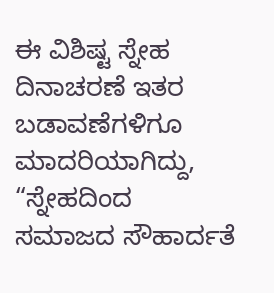ಈ ವಿಶಿಷ್ಟ ಸ್ನೇಹ ದಿನಾಚರಣೆ ಇತರ ಬಡಾವಣೆಗಳಿಗೂ ಮಾದರಿಯಾಗಿದ್ದು, “ಸ್ನೇಹದಿಂದ ಸಮಾಜದ ಸೌಹಾರ್ದತೆ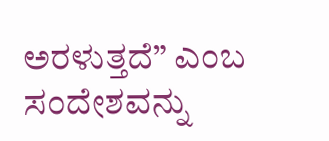ಅರಳುತ್ತದೆ” ಎಂಬ ಸಂದೇಶವನ್ನು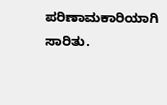ಪರಿಣಾಮಕಾರಿಯಾಗಿ ಸಾರಿತು.